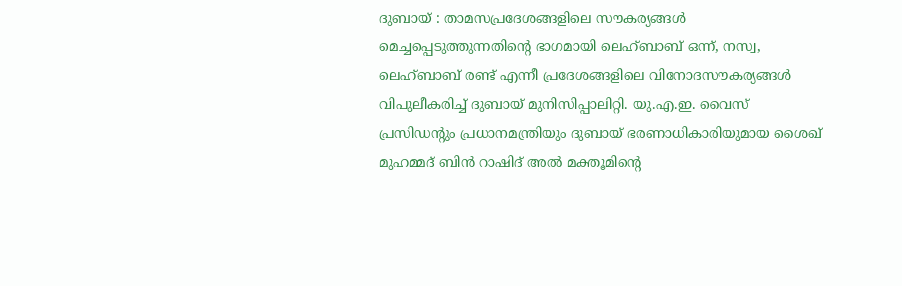ദുബായ് : താമസപ്രദേശങ്ങളിലെ സൗകര്യങ്ങൾ മെച്ചപ്പെടുത്തുന്നതിന്റെ ഭാഗമായി ലെഹ്ബാബ് ഒന്ന്, നസ്വ, ലെഹ്ബാബ് രണ്ട് എന്നീ പ്രദേശങ്ങളിലെ വിനോദസൗകര്യങ്ങൾ വിപുലീകരിച്ച് ദുബായ് മുനിസിപ്പാലിറ്റി. യു.എ.ഇ. വൈസ് പ്രസിഡന്റും പ്രധാനമന്ത്രിയും ദുബായ് ഭരണാധികാരിയുമായ ശൈഖ് മുഹമ്മദ് ബിൻ റാഷിദ് അൽ മക്തൂമിന്റെ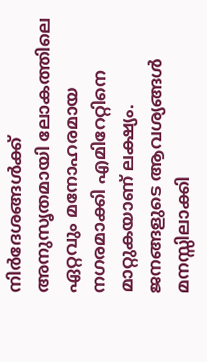നിർദേശങ്ങൾക്ക് അനുസൃതമായി ലോകത്തിലെ ഏറ്റവും മനോഹരമായ നഗരമാക്കി എമിറേറ്റിനെ മാറ്റുകയാണ് ലക്ഷ്യം. ജനങ്ങളുടെ ആവശ്യങ്ങൾ മനസ്സിലാക്കി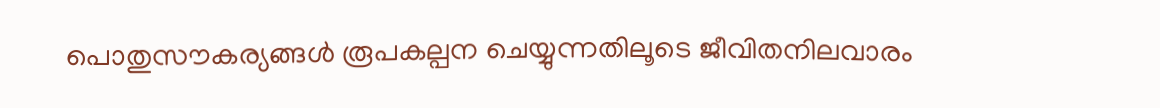പൊതുസൗകര്യങ്ങൾ രൂപകല്പന ചെയ്യുന്നതിലൂടെ ജീവിതനിലവാരം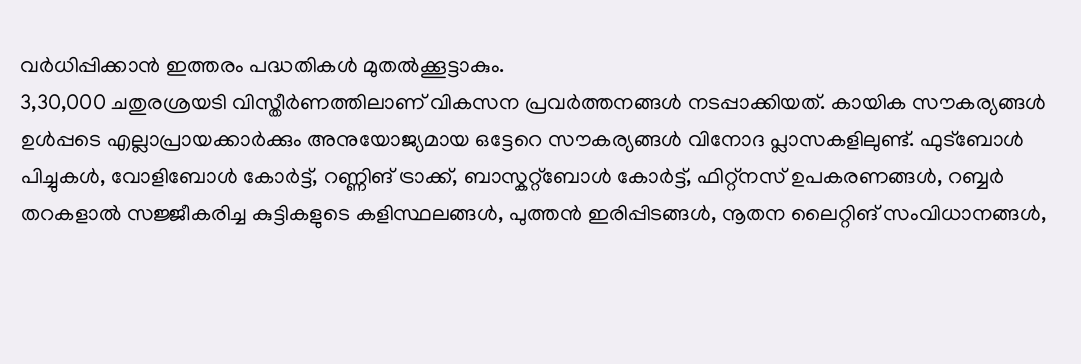വർധിപ്പിക്കാൻ ഇത്തരം പദ്ധതികൾ മുതൽക്കൂട്ടാകും.
3,30,000 ചതുരശ്രയടി വിസ്തീർണത്തിലാണ് വികസന പ്രവർത്തനങ്ങൾ നടപ്പാക്കിയത്. കായിക സൗകര്യങ്ങൾ ഉൾപ്പടെ എല്ലാപ്രായക്കാർക്കും അനുയോജ്യമായ ഒട്ടേറെ സൗകര്യങ്ങൾ വിനോദ പ്ലാസകളിലുണ്ട്. ഫുട്ബോൾ പിച്ചുകൾ, വോളിബോൾ കോർട്ട്, റണ്ണിങ് ട്രാക്ക്, ബാസ്കറ്റ്ബോൾ കോർട്ട്, ഫിറ്റ്നസ് ഉപകരണങ്ങൾ, റബ്ബർ തറകളാൽ സജ്ജീകരിച്ച കുട്ടികളുടെ കളിസ്ഥലങ്ങൾ, പുത്തൻ ഇരിപ്പിടങ്ങൾ, നൂതന ലൈറ്റിങ് സംവിധാനങ്ങൾ,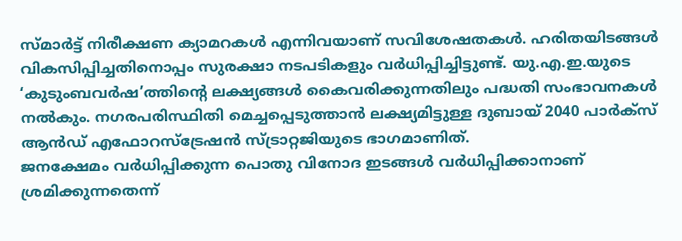സ്മാർട്ട് നിരീക്ഷണ ക്യാമറകൾ എന്നിവയാണ് സവിശേഷതകൾ. ഹരിതയിടങ്ങൾ വികസിപ്പിച്ചതിനൊപ്പം സുരക്ഷാ നടപടികളും വർധിപ്പിച്ചിട്ടുണ്ട്. യു.എ.ഇ.യുടെ ‘കുടുംബവർഷ’ത്തിന്റെ ലക്ഷ്യങ്ങൾ കൈവരിക്കുന്നതിലും പദ്ധതി സംഭാവനകൾ നൽകും. നഗരപരിസ്ഥിതി മെച്ചപ്പെടുത്താൻ ലക്ഷ്യമിട്ടുള്ള ദുബായ് 2040 പാർക്സ് ആൻഡ് എഫോറസ്ട്രേഷൻ സ്ട്രാറ്റജിയുടെ ഭാഗമാണിത്.
ജനക്ഷേമം വർധിപ്പിക്കുന്ന പൊതു വിനോദ ഇടങ്ങൾ വർധിപ്പിക്കാനാണ് ശ്രമിക്കുന്നതെന്ന്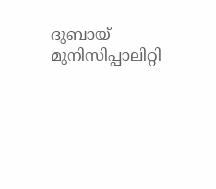ദുബായ് മുനിസിപ്പാലിറ്റി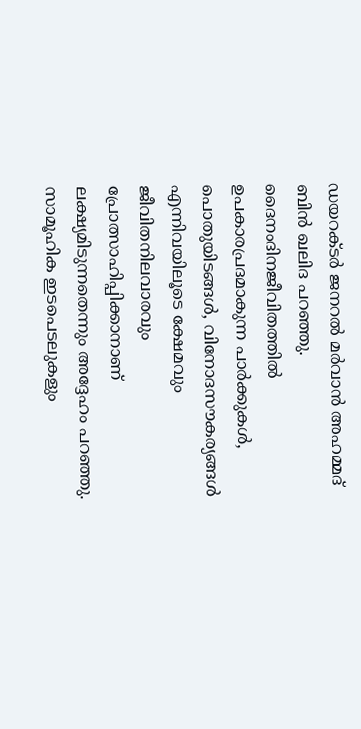ഡയറക്ടർ ജനറൽ മർവാൻ അഹമ്മദ് ബിൻ ഖലിദ പറഞ്ഞു. ദൈനംദിനജീവിതത്തിൽ ഉപകാരപ്രദമാകുന്ന പാർക്കുകൾ, പൊതുയിടങ്ങൾ, വിനോദസൗകര്യങ്ങൾ എന്നിവയിലൂടെ ക്ഷേമവും ജീവിതനിലവാരവും പ്രോത്സാഹിപ്പിക്കാനാണ് ലക്ഷ്യമിടുന്നതെന്നും അദ്ദേഹം പറഞ്ഞു. സാമൂഹിക ഇടപെടലുകളും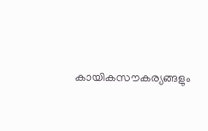കായികസൗകര്യങ്ങളും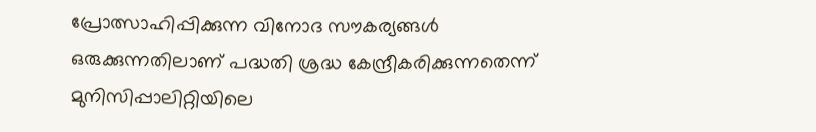പ്രോത്സാഹിപ്പിക്കുന്ന വിനോദ സൗകര്യങ്ങൾ ഒരുക്കുന്നതിലാണ് പദ്ധതി ശ്രദ്ധ കേന്ദ്രീകരിക്കുന്നതെന്ന് മുനിസിപ്പാലിറ്റിയിലെ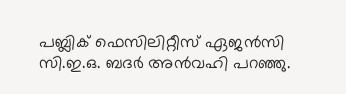പബ്ലിക് ഫെസിലിറ്റീസ് ഏജൻസി സി.ഇ.ഒ. ബദർ അൻവഹി പറഞ്ഞു.